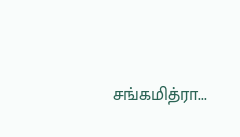சங்கமித்ரா...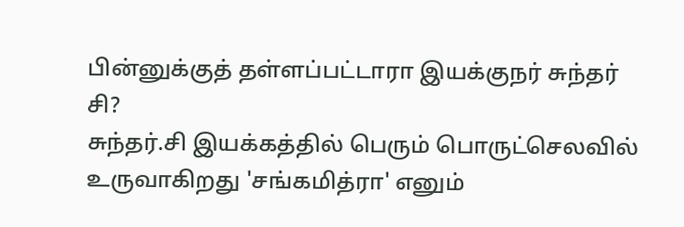பின்னுக்குத் தள்ளப்பட்டாரா இயக்குநர் சுந்தர் சி?
சுந்தர்.சி இயக்கத்தில் பெரும் பொருட்செலவில் உருவாகிறது 'சங்கமித்ரா' எனும்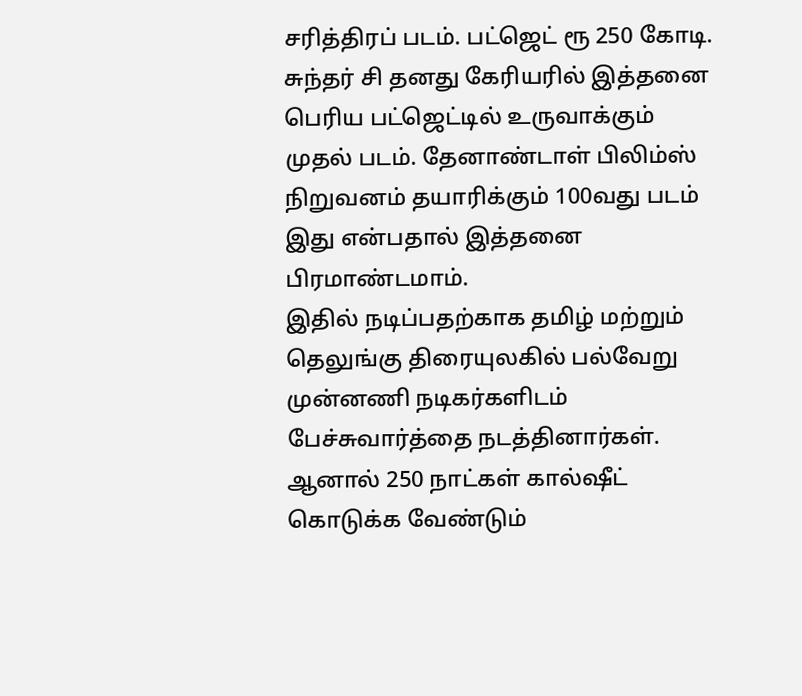சரித்திரப் படம். பட்ஜெட் ரூ 250 கோடி. சுந்தர் சி தனது கேரியரில் இத்தனை பெரிய பட்ஜெட்டில் உருவாக்கும் முதல் படம். தேனாண்டாள் பிலிம்ஸ் நிறுவனம் தயாரிக்கும் 100வது படம் இது என்பதால் இத்தனை பிரமாண்டமாம்.
இதில் நடிப்பதற்காக தமிழ் மற்றும் தெலுங்கு திரையுலகில் பல்வேறு முன்னணி நடிகர்களிடம் பேச்சுவார்த்தை நடத்தினார்கள். ஆனால் 250 நாட்கள் கால்ஷீட் கொடுக்க வேண்டும்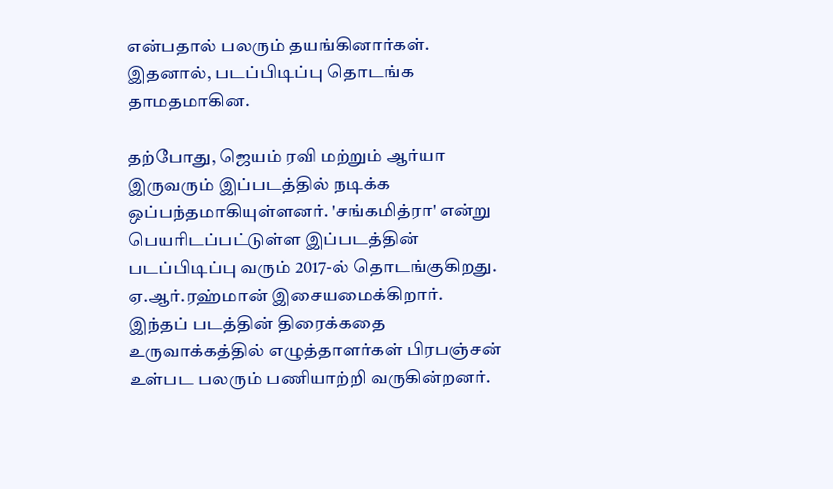என்பதால் பலரும் தயங்கினார்கள். இதனால், படப்பிடிப்பு தொடங்க தாமதமாகின.

தற்போது, ஜெயம் ரவி மற்றும் ஆர்யா இருவரும் இப்படத்தில் நடிக்க ஒப்பந்தமாகியுள்ளனர். 'சங்கமித்ரா' என்று பெயரிடப்பட்டுள்ள இப்படத்தின் படப்பிடிப்பு வரும் 2017-ல் தொடங்குகிறது.
ஏ.ஆர்.ரஹ்மான் இசையமைக்கிறார்.
இந்தப் படத்தின் திரைக்கதை உருவாக்கத்தில் எழுத்தாளர்கள் பிரபஞ்சன் உள்பட பலரும் பணியாற்றி வருகின்றனர்.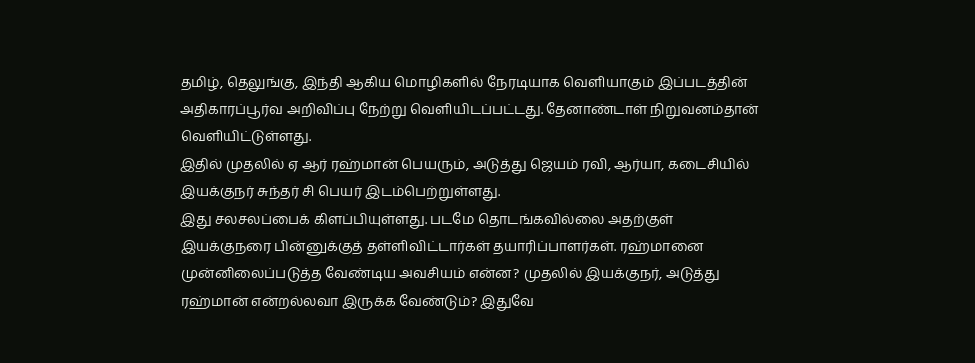தமிழ், தெலுங்கு, இந்தி ஆகிய மொழிகளில் நேரடியாக வெளியாகும் இப்படத்தின் அதிகாரப்பூர்வ அறிவிப்பு நேற்று வெளியிடப்பட்டது. தேனாண்டாள் நிறுவனம்தான் வெளியிட்டுள்ளது.
இதில் முதலில் ஏ ஆர் ரஹ்மான் பெயரும், அடுத்து ஜெயம் ரவி, ஆர்யா, கடைசியில் இயக்குநர் சுந்தர் சி பெயர் இடம்பெற்றுள்ளது.
இது சலசலப்பைக் கிளப்பியுள்ளது. படமே தொடங்கவில்லை அதற்குள் இயக்குநரை பின்னுக்குத் தள்ளிவிட்டார்கள் தயாரிப்பாளர்கள். ரஹ்மானை முன்னிலைப்படுத்த வேண்டிய அவசியம் என்ன? முதலில் இயக்குநர், அடுத்து ரஹ்மான் என்றல்லவா இருக்க வேண்டும்? இதுவே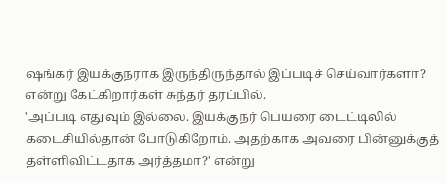ஷங்கர் இயக்குநராக இருந்திருந்தால் இப்படிச் செய்வார்களா? என்று கேட்கிறார்கள் சுந்தர் தரப்பில்.
'அப்படி எதுவும் இல்லை. இயக்குநர் பெயரை டைட்டிலில் கடைசியில்தான் போடுகிறோம். அதற்காக அவரை பின்னுக்குத் தள்ளிவிட்டதாக அர்த்தமா?' என்று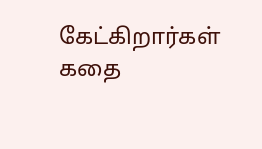கேட்கிறார்கள் கதை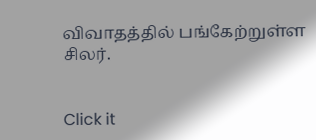விவாதத்தில் பங்கேற்றுள்ள சிலர்.


Click it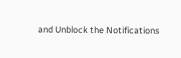and Unblock the Notifications